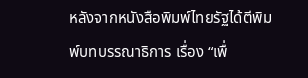หลังจากหนังสือพิมพ์ไทยรัฐได้ตีพิมพ์บทบรรณาธิการ เรื่อง “เพื่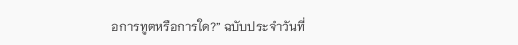อการทูตหรือการใด?” ฉบับประจำวันที่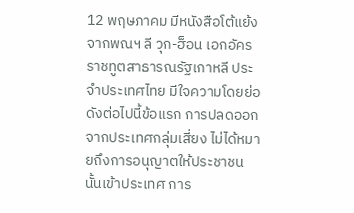12 พฤษภาคม มีหนังสือโต้แย้งจากพณฯ ลี วุก-ฮ็อน เอกอัครราชทูตสาธารณรัฐเกาหลี ประจำประเทศไทย มีใจความโดยย่อดังต่อไปนี้ข้อแรก การปลดออกจากประเทศกลุ่มเสี่ยง ไม่ได้หมายถึงการอนุญาตให้ประชาชนนั้นเข้าประเทศ การ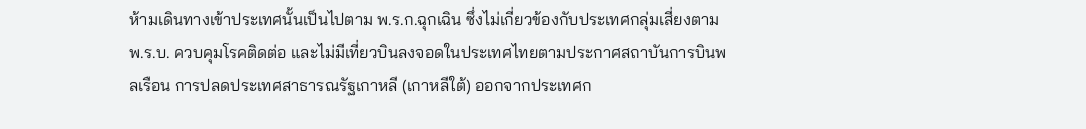ห้ามเดินทางเข้าประเทศนั้นเป็นไปตาม พ.ร.ก.ฉุกเฉิน ซึ่งไม่เกี่ยวข้องกับประเทศกลุ่มเสี่ยงตาม พ.ร.บ. ควบคุมโรคติดต่อ และไม่มีเที่ยวบินลงจอดในประเทศไทยตามประกาศสถาบันการบินพลเรือน การปลดประเทศสาธารณรัฐเกาหลี (เกาหลีใต้) ออกจากประเทศก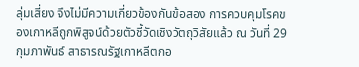ลุ่มเสี่ยง จึงไม่มีความเกี่ยวข้องกันข้อสอง การควบคุมโรคของเกาหลีถูกพิสูจน์ด้วยตัวชี้วัดเชิงวัตถุวิสัยแล้ว ณ วันที่ 29 กุมภาพันธ์ สาธารณรัฐเกาหลีตกอ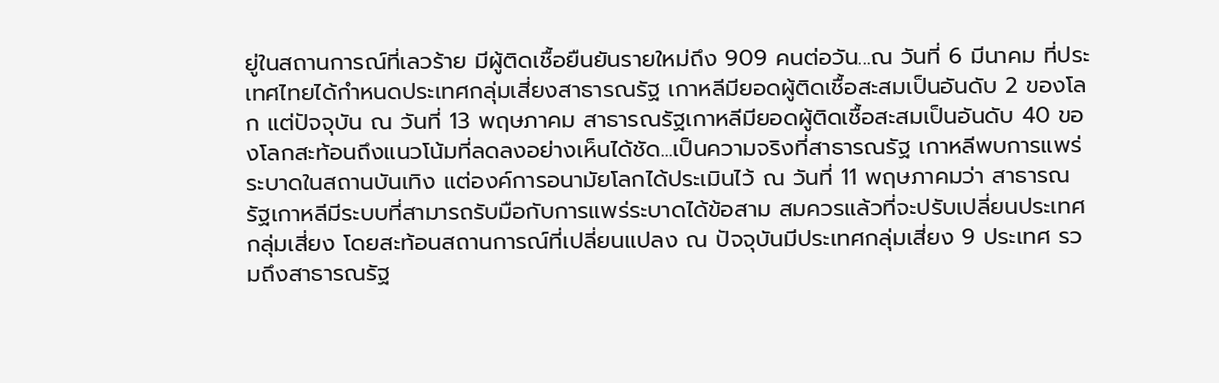ยู่ในสถานการณ์ที่เลวร้าย มีผู้ติดเชื้อยืนยันรายใหม่ถึง 909 คนต่อวัน...ณ วันที่ 6 มีนาคม ที่ประเทศไทยได้กำหนดประเทศกลุ่มเสี่ยงสาธารณรัฐ เกาหลีมียอดผู้ติดเชื้อสะสมเป็นอันดับ 2 ของโลก แต่ปัจจุบัน ณ วันที่ 13 พฤษภาคม สาธารณรัฐเกาหลีมียอดผู้ติดเชื้อสะสมเป็นอันดับ 40 ของโลกสะท้อนถึงแนวโน้มที่ลดลงอย่างเห็นได้ชัด...เป็นความจริงที่สาธารณรัฐ เกาหลีพบการแพร่ระบาดในสถานบันเทิง แต่องค์การอนามัยโลกได้ประเมินไว้ ณ วันที่ 11 พฤษภาคมว่า สาธารณรัฐเกาหลีมีระบบที่สามารถรับมือกับการแพร่ระบาดได้ข้อสาม สมควรแล้วที่จะปรับเปลี่ยนประเทศกลุ่มเสี่ยง โดยสะท้อนสถานการณ์ที่เปลี่ยนแปลง ณ ปัจจุบันมีประเทศกลุ่มเสี่ยง 9 ประเทศ รวมถึงสาธารณรัฐ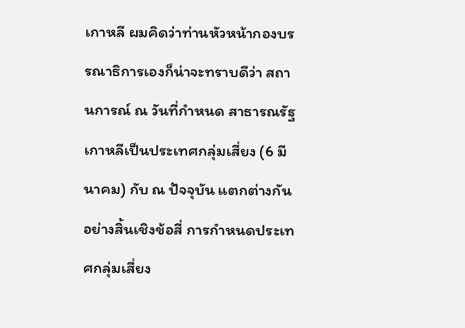เกาหลี ผมคิดว่าท่านหัวหน้ากองบรรณาธิการเองก็น่าจะทราบดีว่า สถานการณ์ ณ วันที่กำหนด สาธารณรัฐ เกาหลีเป็นประเทศกลุ่มเสี่ยง (6 มีนาคม) กับ ณ ปัจจุบัน แตกต่างกันอย่างสิ้นเชิงข้อสี่ การกำหนดประเทศกลุ่มเสี่ยง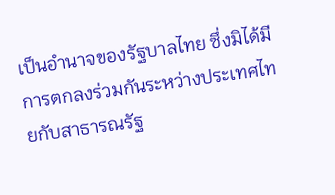เป็นอำนาจของรัฐบาลไทย ซึ่งมิได้มีการตกลงร่วมกันระหว่างประเทศไทยกับสาธารณรัฐ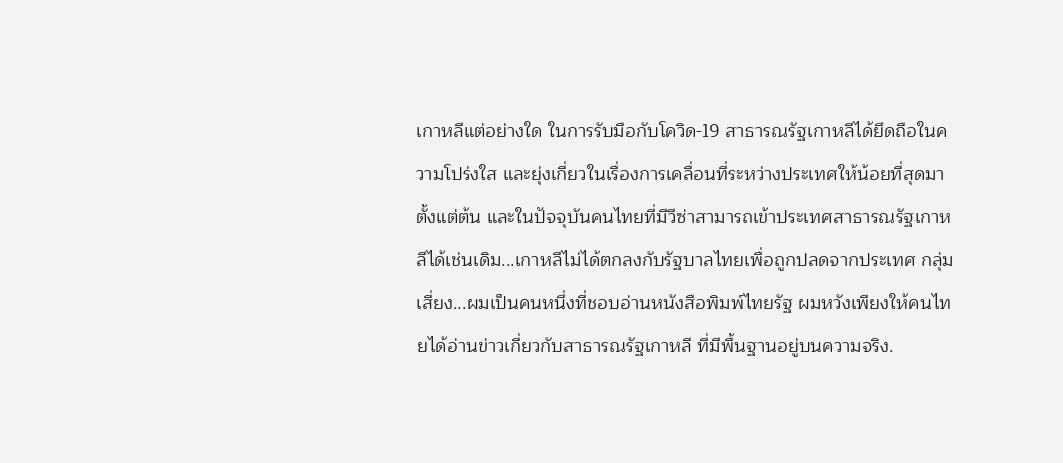เกาหลีแต่อย่างใด ในการรับมือกับโควิด-19 สาธารณรัฐเกาหลีได้ยึดถือในความโปร่งใส และยุ่งเกี่ยวในเรื่องการเคลื่อนที่ระหว่างประเทศให้น้อยที่สุดมาตั้งแต่ต้น และในปัจจุบันคนไทยที่มีวีซ่าสามารถเข้าประเทศสาธารณรัฐเกาหลีได้เช่นเดิม...เกาหลีไม่ได้ตกลงกับรัฐบาลไทยเพื่อถูกปลดจากประเทศ กลุ่มเสี่ยง...ผมเป็นคนหนึ่งที่ชอบอ่านหนังสือพิมพ์ไทยรัฐ ผมหวังเพียงให้คนไทยได้อ่านข่าวเกี่ยวกับสาธารณรัฐเกาหลี ที่มีพื้นฐานอยู่บนความจริง.